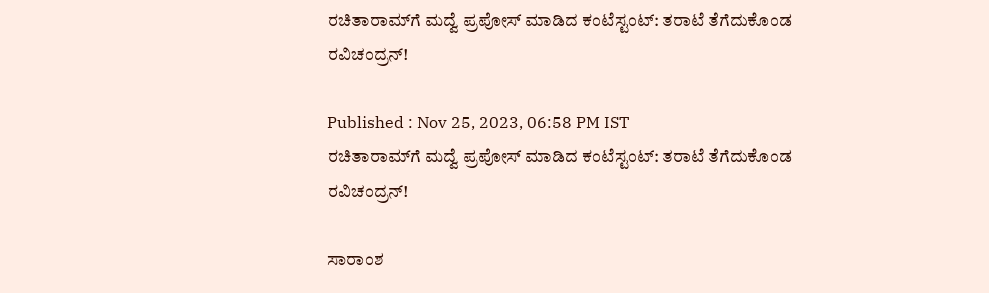ರಚಿತಾರಾಮ್‌ಗೆ ಮದ್ವೆ ಪ್ರಪೋಸ್ ಮಾಡಿದ ಕಂಟೆಸ್ಟಂಟ್: ತರಾಟೆ ತೆಗೆದುಕೊಂಡ ರವಿಚಂದ್ರನ್!

Published : Nov 25, 2023, 06:58 PM IST
ರಚಿತಾರಾಮ್‌ಗೆ ಮದ್ವೆ ಪ್ರಪೋಸ್ ಮಾಡಿದ ಕಂಟೆಸ್ಟಂಟ್: ತರಾಟೆ ತೆಗೆದುಕೊಂಡ ರವಿಚಂದ್ರನ್!

ಸಾರಾಂಶ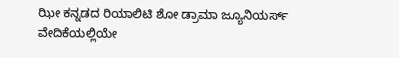ಝೀ ಕನ್ನಡದ ರಿಯಾಲಿಟಿ ಶೋ ಡ್ರಾಮಾ ಜ್ಯೂನಿಯರ್ಸ್‌ ವೇದಿಕೆಯಲ್ಲಿಯೇ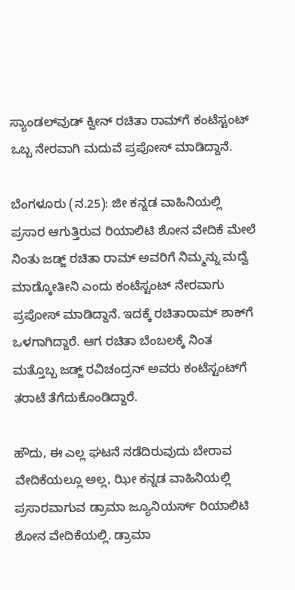ಸ್ಯಾಂಡಲ್‌ವುಡ್‌ ಕ್ವೀನ್‌ ರಚಿತಾ ರಾಮ್‌ಗೆ ಕಂಟೆಸ್ಟಂಟ್‌ ಒಬ್ಬ ನೇರವಾಗಿ ಮದುವೆ ಪ್ರಪೋಸ್‌ ಮಾಡಿದ್ದಾನೆ.

ಬೆಂಗಳೂರು (ನ.25): ಜೀ ಕನ್ನಡ ವಾಹಿನಿಯಲ್ಲಿ ಪ್ರಸಾರ ಆಗುತ್ತಿರುವ ರಿಯಾಲಿಟಿ ಶೋನ ವೇದಿಕೆ ಮೇಲೆ ನಿಂತು ಜಡ್ಜ್ ರಚಿತಾ ರಾಮ್‌ ಅವರಿಗೆ ನಿಮ್ಮನ್ನು ಮದ್ವೆ ಮಾಡ್ಕೋತೀನಿ ಎಂದು ಕಂಟೆಸ್ಟಂಟ್‌ ನೇರವಾಗು ಪ್ರಪೋಸ್‌ ಮಾಡಿದ್ದಾನೆ. ಇದಕ್ಕೆ ರಚಿತಾರಾಮ್ ಶಾಕ್‌ಗೆ ಒಳಗಾಗಿದ್ದಾರೆ. ಆಗ ರಚಿತಾ ಬೆಂಬಲಕ್ಕೆ ನಿಂತ ಮತ್ತೊಬ್ಬ ಜಡ್ಜ್ ರವಿಚಂದ್ರನ್‌ ಅವರು ಕಂಟೆಸ್ಟಂಟ್‌ಗೆ ತರಾಟೆ ತೆಗೆದುಕೊಂಡಿದ್ದಾರೆ.

ಹೌದು, ಈ ಎಲ್ಲ ಘಟನೆ ನಡೆದಿರುವುದು ಬೇರಾವ ವೇದಿಕೆಯಲ್ಲೂ ಅಲ್ಲ, ಝೀ ಕನ್ನಡ ವಾಹಿನಿಯಲ್ಲಿ ಪ್ರಸಾರವಾಗುವ ಡ್ರಾಮಾ ಜ್ಯೂನಿಯರ್ಸ್ ರಿಯಾಲಿಟಿ ಶೋನ ವೇದಿಕೆಯಲ್ಲಿ. ಡ್ರಾಮಾ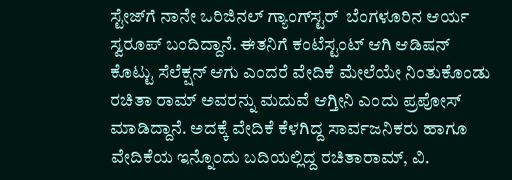ಸ್ಟೇಜ್‌ಗೆ ನಾನೇ ಒರಿಜಿನಲ್ ಗ್ಯಾಂಗ್‌ಸ್ಟರ್  ಬೆಂಗಳೂರಿನ ಆರ್ಯ ಸ್ವರೂಪ್ ಬಂದಿದ್ದಾನೆ. ಈತನಿಗೆ ಕಂಟೆಸ್ಟಂಟ್‌ ಆಗಿ ಆಡಿಷನ್ ಕೊಟ್ಟು ಸೆಲೆಕ್ಷನ್‌ ಆಗು ಎಂದರೆ ವೇದಿಕೆ ಮೇಲೆಯೇ ನಿಂತುಕೊಂಡು ರಚಿತಾ ರಾಮ್ ಅವರನ್ನು ಮದುವೆ ಆಗ್ತೀನಿ ಎಂದು ಪ್ರಪೋಸ್‌ ಮಾಡಿದ್ದಾನೆ. ಅದಕ್ಕೆ ವೇದಿಕೆ ಕೆಳಗಿದ್ದ ಸಾರ್ವಜನಿಕರು ಹಾಗೂ ವೇದಿಕೆಯ ಇನ್ನೊಂದು ಬದಿಯಲ್ಲಿದ್ದ ರಚಿತಾರಾಮ್, ವಿ.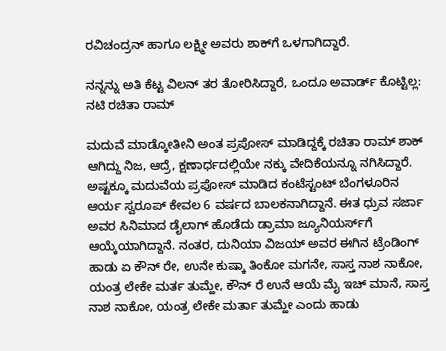ರವಿಚಂದ್ರನ್ ಹಾಗೂ ಲಕ್ಷ್ಮೀ ಅವರು ಶಾಕ್‌ಗೆ ಒಳಗಾಗಿದ್ದಾರೆ.

ನನ್ನನ್ನು ಅತಿ ಕೆಟ್ಟ ವಿಲನ್‌ ತರ ತೋರಿಸಿದ್ದಾರೆ, ಒಂದೂ ಅವಾರ್ಡ್‌ ಕೊಟ್ಟಿಲ್ಲ: ನಟಿ ರಚಿತಾ ರಾಮ್

ಮದುವೆ ಮಾಡ್ಕೋತೀನಿ ಅಂತ ಪ್ರಪೋಸ್‌ ಮಾಡಿದ್ದಕ್ಕೆ ರಚಿತಾ ರಾಮ್ ಶಾಕ್ ಆಗಿದ್ದು ನಿಜ, ಆದ್ರೆ, ಕ್ಷಣಾರ್ಧದಲ್ಲಿಯೇ ನಕ್ಕು ವೇದಿಕೆಯನ್ನೂ ನಗಿಸಿದ್ದಾರೆ. ಅಷ್ಟಕ್ಕೂ ಮದುವೆಯ ಪ್ರಪೋಸ್‌ ಮಾಡಿದ ಕಂಟೆಸ್ಟಂಟ್‌ ಬೆಂಗಳೂರಿನ ಆರ್ಯ ಸ್ವರೂಪ್ ಕೇವಲ 6 ವರ್ಷದ ಬಾಲಕನಾಗಿದ್ದಾನೆ. ಈತ ಧ್ರುವ ಸರ್ಜಾ ಅವರ ಸಿನಿಮಾದ ಡೈಲಾಗ್‌ ಹೊಡೆದು ಡ್ರಾಮಾ ಜ್ಯೂನಿಯರ್ಸ್‌ಗೆ ಆಯ್ಕೆಯಾಗಿದ್ದಾನೆ. ನಂತರ, ದುನಿಯಾ ವಿಜಯ್‌ ಅವರ ಈಗಿನ ಟ್ರೆಂಡಿಂಗ್‌ ಹಾಡು ಏ ಕೌನ್ ರೇ, ಉನೇ ಕುಷ್ಕಾ ತಿಂಕೋ ಮಗನೇ, ಸಾಸ್ತ ನಾಶ ನಾಕೋ, ಯಂತ್ರ ಲೇಕೇ ಮರ್ತ ತುಮ್ಹೇ, ಕೌನ್ ರೆ ಉನೆ ಆಯೆ ಮೈ ಇಚ್ ಮಾನೆ, ಸಾಸ್ತ ನಾಶ ನಾಕೋ, ಯಂತ್ರ ಲೇಕೇ ಮರ್ತಾ ತುಮ್ಹೇ ಎಂದು ಹಾಡು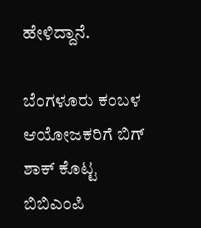ಹೇಳಿದ್ದಾನೆ.

ಬೆಂಗಳೂರು ಕಂಬಳ ಆಯೋಜಕರಿಗೆ ಬಿಗ್ ಶಾಕ್‌ ಕೊಟ್ಟ ಬಿಬಿಎಂಪಿ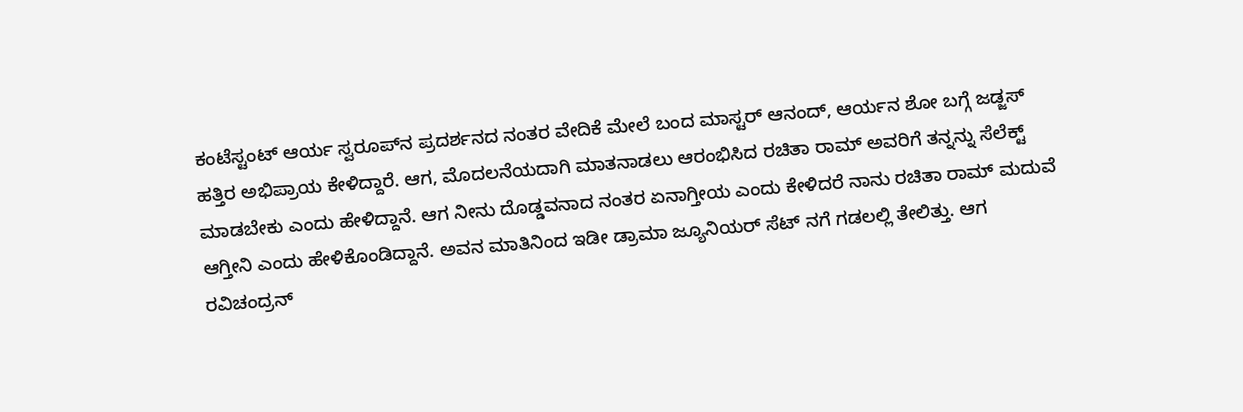ಕಂಟೆಸ್ಟಂಟ್ ಆರ್ಯ ಸ್ವರೂಪ್‌ನ ಪ್ರದರ್ಶನದ ನಂತರ ವೇದಿಕೆ ಮೇಲೆ ಬಂದ ಮಾಸ್ಟರ್‌ ಆನಂದ್, ಆರ್ಯನ ಶೋ ಬಗ್ಗೆ ಜಡ್ಜಸ್ ಹತ್ತಿರ ಅಭಿಪ್ರಾಯ ಕೇಳಿದ್ದಾರೆ. ಆಗ, ಮೊದಲನೆಯದಾಗಿ ಮಾತನಾಡಲು ಆರಂಭಿಸಿದ ರಚಿತಾ ರಾಮ್ ಅವರಿಗೆ ತನ್ನನ್ನು ಸೆಲೆಕ್ಟ್‌ ಮಾಡಬೇಕು ಎಂದು ಹೇಳಿದ್ದಾನೆ. ಆಗ ನೀನು ದೊಡ್ಡವನಾದ ನಂತರ ಏನಾಗ್ತೀಯ ಎಂದು ಕೇಳಿದರೆ ನಾನು ರಚಿತಾ ರಾಮ್ ಮದುವೆ ಆಗ್ತೀನಿ ಎಂದು ಹೇಳಿಕೊಂಡಿದ್ದಾನೆ. ಅವನ ಮಾತಿನಿಂದ ಇಡೀ ಡ್ರಾಮಾ ಜ್ಯೂನಿಯರ್‌ ಸೆಟ್ ನಗೆ ಗಡಲಲ್ಲಿ ತೇಲಿತ್ತು. ಆಗ ರವಿಚಂದ್ರನ್‌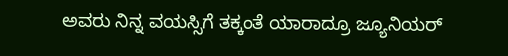ಅವರು ನಿನ್ನ ವಯಸ್ಸಿಗೆ ತಕ್ಕಂತೆ ಯಾರಾದ್ರೂ ಜ್ಯೂನಿಯರ್‌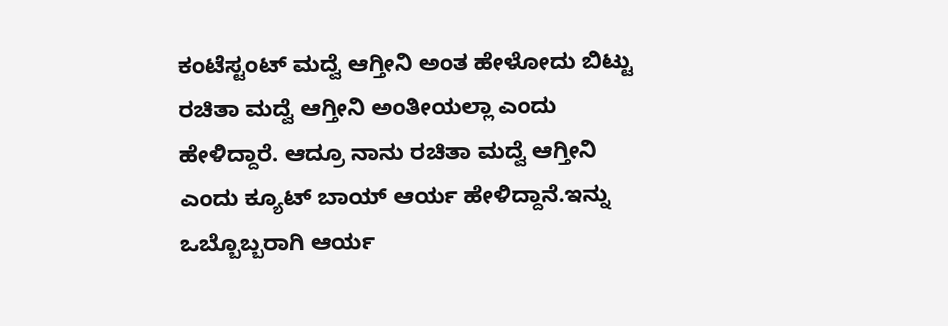ಕಂಟೆಸ್ಟಂಟ್‌ ಮದ್ವೆ ಆಗ್ತೀನಿ ಅಂತ ಹೇಳೋದು ಬಿಟ್ಟು ರಚಿತಾ ಮದ್ವೆ ಆಗ್ತೀನಿ ಅಂತೀಯಲ್ಲಾ ಎಂದು ಹೇಳಿದ್ದಾರೆ. ಆದ್ರೂ ನಾನು ರಚಿತಾ ಮದ್ವೆ ಆಗ್ತೀನಿ ಎಂದು ಕ್ಯೂಟ್ ಬಾಯ್ ಆರ್ಯ ಹೇಳಿದ್ದಾನೆ.ಇನ್ನು ಒಬ್ಬೊಬ್ಬರಾಗಿ ಆರ್ಯ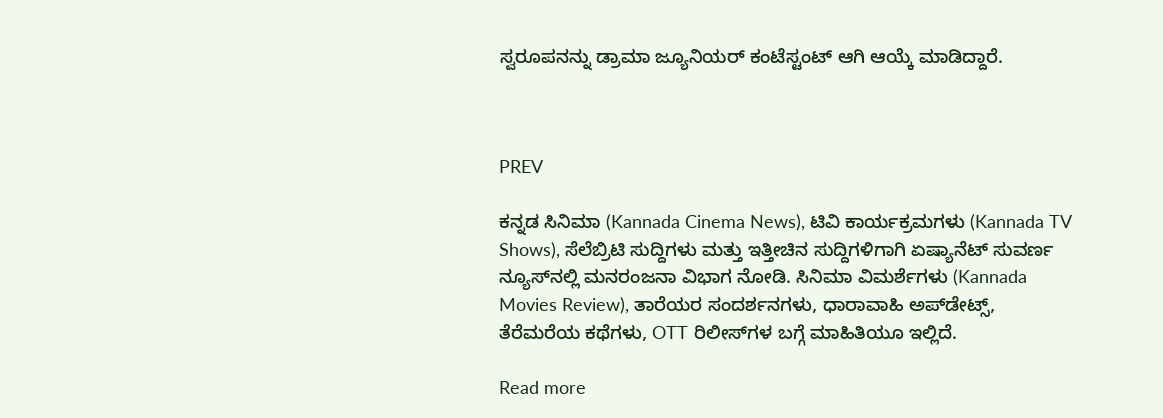ಸ್ವರೂಪನನ್ನು ಡ್ರಾಮಾ ಜ್ಯೂನಿಯರ್‌ ಕಂಟೆಸ್ಟಂಟ್‌ ಆಗಿ ಆಯ್ಕೆ ಮಾಡಿದ್ದಾರೆ.



PREV

ಕನ್ನಡ ಸಿನಿಮಾ (Kannada Cinema News), ಟಿವಿ ಕಾರ್ಯಕ್ರಮಗಳು (Kannada TV Shows), ಸೆಲೆಬ್ರಿಟಿ ಸುದ್ದಿಗಳು ಮತ್ತು ಇತ್ತೀಚಿನ ಸುದ್ದಿಗಳಿಗಾಗಿ ಏಷ್ಯಾನೆಟ್ ಸುವರ್ಣ ನ್ಯೂಸ್‌ನಲ್ಲಿ ಮನರಂಜನಾ ವಿಭಾಗ ನೋಡಿ. ಸಿನಿಮಾ ವಿಮರ್ಶೆಗಳು (Kannada Movies Review), ತಾರೆಯರ ಸಂದರ್ಶನಗಳು, ಧಾರಾವಾಹಿ ಅಪ್‌ಡೇಟ್ಸ್‌, ತೆರೆಮರೆಯ ಕಥೆಗಳು, OTT ರಿಲೀಸ್‌ಗಳ ಬಗ್ಗೆ ಮಾಹಿತಿಯೂ ಇಲ್ಲಿದೆ.

Read more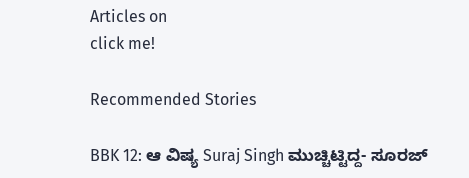Articles on
click me!

Recommended Stories

BBK 12: ಆ ವಿಷ್ಯ Suraj Singh ಮುಚ್ಚಿಟ್ಟಿದ್ದ- ಸೂರಜ್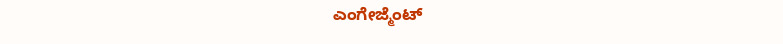ಎಂಗೇಜ್ಮೆಂಟ್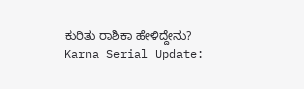ಕುರಿತು ರಾಶಿಕಾ ಹೇಳಿದ್ದೇನು?
Karna Serial Update: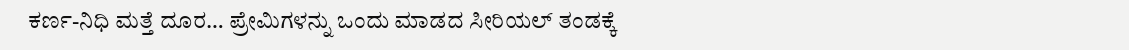ಕರ್ಣ-ನಿಧಿ ಮತ್ತೆ ದೂರ… ಪ್ರೇಮಿಗಳನ್ನು ಒಂದು ಮಾಡದ ಸೀರಿಯಲ್ ತಂಡಕ್ಕೆ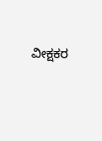ವೀಕ್ಷಕರ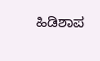ಹಿಡಿಶಾಪ